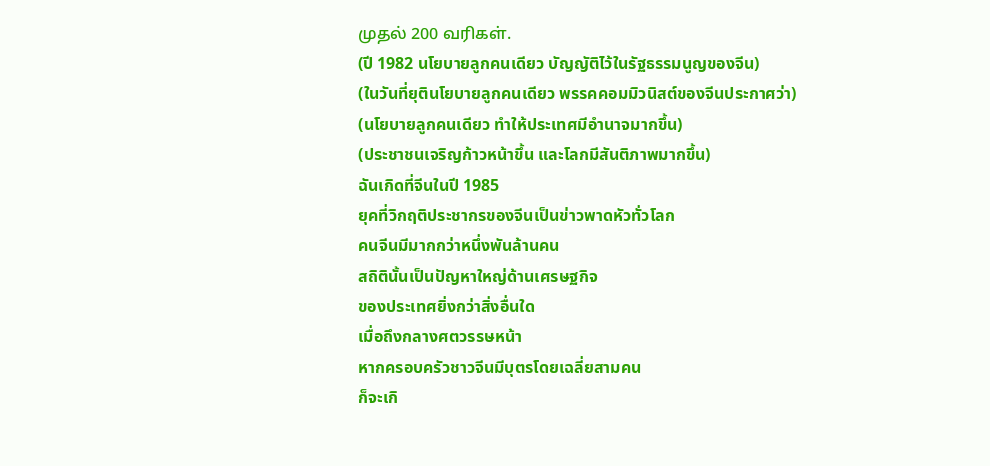முதல் 200 வரிகள்.
(ปี 1982 นโยบายลูกคนเดียว บัญญัติไว้ในรัฐธรรมนูญของจีน)
(ในวันที่ยุตินโยบายลูกคนเดียว พรรคคอมมิวนิสต์ของจีนประกาศว่า)
(นโยบายลูกคนเดียว ทำให้ประเทศมีอำนาจมากขึ้น)
(ประชาชนเจริญก้าวหน้าขึ้น และโลกมีสันติภาพมากขึ้น)
ฉันเกิดที่จีนในปี 1985
ยุคที่วิกฤติประชากรของจีนเป็นข่าวพาดหัวทั่วโลก
คนจีนมีมากกว่าหนึ่งพันล้านคน
สถิตินั้นเป็นปัญหาใหญ่ด้านเศรษฐกิจ
ของประเทศยิ่งกว่าสิ่งอื่นใด
เมื่อถึงกลางศตวรรษหน้า
หากครอบครัวชาวจีนมีบุตรโดยเฉลี่ยสามคน
ก็จะเกิ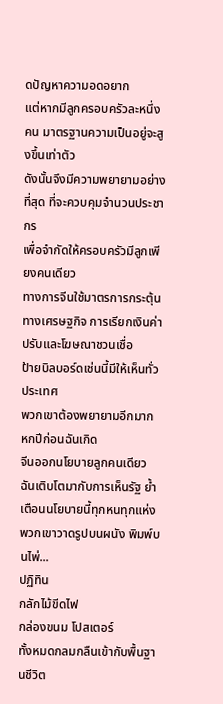ดปัญหาความอดอยาก
แต่หากมีลูกครอบครัวละหนึ่งคน มาตรฐานความเป็นอยู่จะสูงขึ้นเท่าตัว
ดังนั้นจึงมีความพยายามอย่างที่สุด ที่จะควบคุมจำนวนประชากร
เพื่อจำกัดให้ครอบครัวมีลูกเพียงคนเดียว
ทางการจีนใช้มาตรการกระตุ้นทางเศรษฐกิจ การเรียกเงินค่าปรับและโฆษณาชวนเชื่อ
ป้ายบิลบอร์ดเช่นนี้มีให้เห็นทั่วประเทศ
พวกเขาต้องพยายามอีกมาก
หกปีก่อนฉันเกิด
จีนออกนโยบายลูกคนเดียว
ฉันเติบโตมากับการเห็นรัฐ ย้ำเตือนนโยบายนี้ทุกหนทุกแห่ง
พวกเขาวาดรูปบนผนัง พิมพ์บนไพ่...
ปฏิทิน
กลักไม้ขีดไฟ
กล่องขนม โปสเตอร์
ทั้งหมดกลมกลืนเข้ากับพื้นฐานชีวิต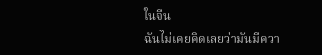ในจีน
ฉันไม่เคยคิดเลยว่ามันมีควา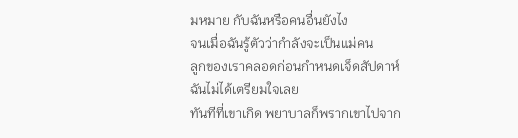มหมาย กับฉันหรือคนอื่นยังไง
จนเมื่อฉันรู้ตัวว่ากำลังจะเป็นแม่คน
ลูกของเราคลอดก่อนกำหนดเจ็ดสัปดาห์
ฉันไม่ได้เตรียมใจเลย
ทันทีที่เขาเกิด พยาบาลก็พรากเขาไปจาก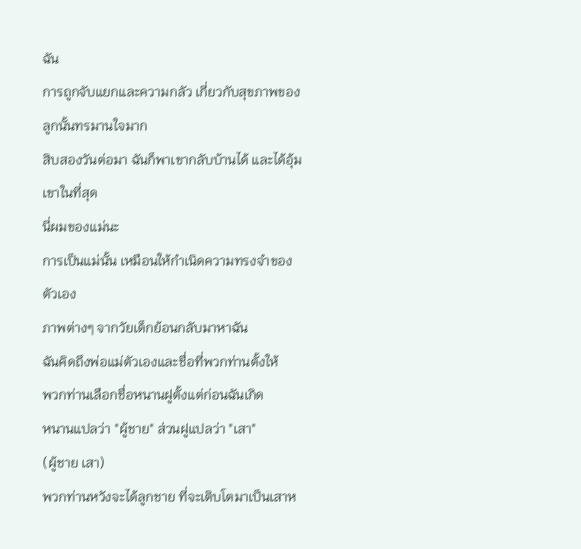ฉัน
การถูกจับแยกและความกลัว เกี่ยวกับสุขภาพของลูกนั้นทรมานใจมาก
สิบสองวันต่อมา ฉันก็พาเขากลับบ้านได้ และได้อุ้มเขาในที่สุด
นี่ผมของแม่นะ
การเป็นแม่นั้น เหมือนให้กำเนิดความทรงจำของตัวเอง
ภาพต่างๆ จากวัยเด็กย้อนกลับมาหาฉัน
ฉันคิดถึงพ่อแม่ตัวเองและชื่อที่พวกท่านตั้งให้
พวกท่านเลือกชื่อหนานฝูตั้งแต่ก่อนฉันเกิด
หนานแปลว่า "ผู้ชาย" ส่วนฝูแปลว่า "เสา"
(ผู้ชาย เสา)
พวกท่านหวังจะได้ลูกชาย ที่จะเติบโตมาเป็นเสาห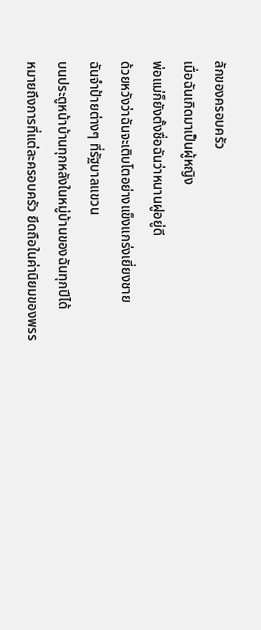ลักของครอบครัว
เมื่อฉันเกิดมาเป็นผู้หญิง
พ่อแม่ก็ยังตั้งชื่อฉันว่าหนานฝูอยู่ดี
ด้วยหวังว่าฉันจะเติบโตอย่างแข็งแกร่งเยี่ยงชาย
ฉันจำป้ายต่างๆ ที่รัฐบาลแขวน
บนประตูหน้าบ้านทุกหลังในหมู่บ้านของฉันทุกปีได้
หมายถึงการที่แต่ละครอบครัว ยึดถือในค่านิยมของพรร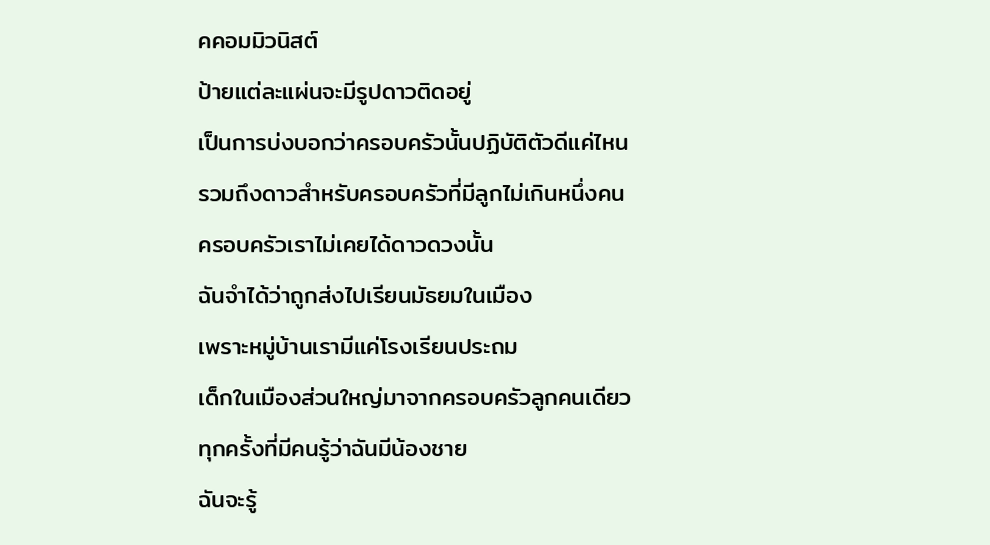คคอมมิวนิสต์
ป้ายแต่ละแผ่นจะมีรูปดาวติดอยู่
เป็นการบ่งบอกว่าครอบครัวนั้นปฏิบัติตัวดีแค่ไหน
รวมถึงดาวสำหรับครอบครัวที่มีลูกไม่เกินหนึ่งคน
ครอบครัวเราไม่เคยได้ดาวดวงนั้น
ฉันจำได้ว่าถูกส่งไปเรียนมัธยมในเมือง
เพราะหมู่บ้านเรามีแค่โรงเรียนประถม
เด็กในเมืองส่วนใหญ่มาจากครอบครัวลูกคนเดียว
ทุกครั้งที่มีคนรู้ว่าฉันมีน้องชาย
ฉันจะรู้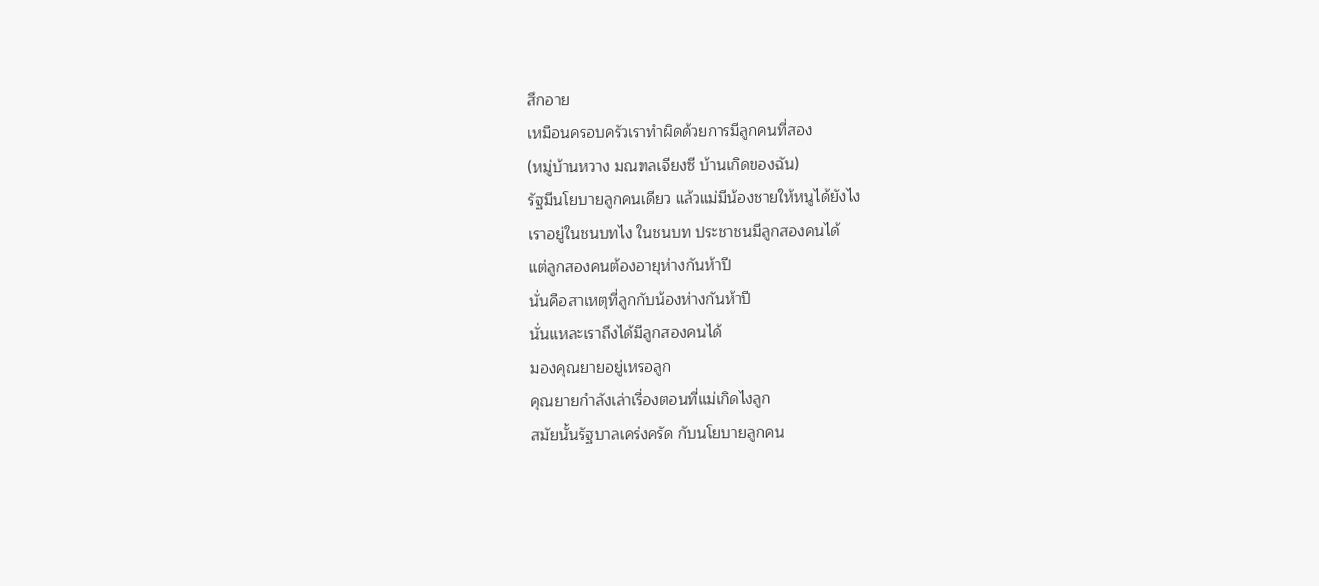สึกอาย
เหมือนครอบครัวเราทำผิดด้วยการมีลูกคนที่สอง
(หมู่บ้านหวาง มณฑลเจียงซี บ้านเกิดของฉัน)
รัฐมีนโยบายลูกคนเดียว แล้วแม่มีน้องชายให้หนูได้ยังไง
เราอยู่ในชนบทไง ในชนบท ประชาชนมีลูกสองคนได้
แต่ลูกสองคนต้องอายุห่างกันห้าปี
นั่นคือสาเหตุที่ลูกกับน้องห่างกันห้าปี
นั่นแหละเราถึงได้มีลูกสองคนได้
มองคุณยายอยู่เหรอลูก
คุณยายกำลังเล่าเรื่องตอนที่แม่เกิดไงลูก
สมัยนั้นรัฐบาลเคร่งครัด กับนโยบายลูกคน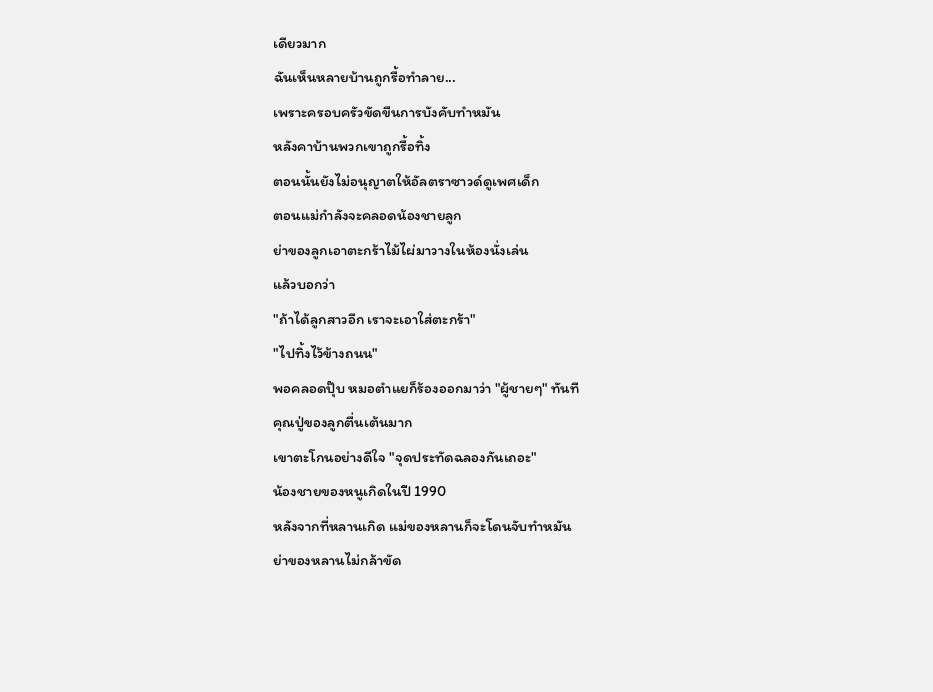เดียวมาก
ฉันเห็นหลายบ้านถูกรื้อทำลาย...
เพราะครอบครัวขัดขืนการบังคับทำหมัน
หลังคาบ้านพวกเขาถูกรื้อทิ้ง
ตอนนั้นยังไม่อนุญาตให้อัลตราซาวด์ดูเพศเด็ก
ตอนแม่กำลังจะคลอดน้องชายลูก
ย่าของลูกเอาตะกร้าไม้ไผ่มาวางในห้องนั่งเล่น
แล้วบอกว่า
"ถ้าได้ลูกสาวอีก เราจะเอาใส่ตะกร้า"
"ไปทิ้งไว้ข้างถนน"
พอคลอดปุ๊บ หมอตำแยก็ร้องออกมาว่า "ผู้ชายๆ" ทันที
คุณปู่ของลูกตื่นเต้นมาก
เขาตะโกนอย่างดีใจ "จุดประทัดฉลองกันเถอะ"
น้องชายของหนูเกิดในปี 1990
หลังจากที่หลานเกิด แม่ของหลานก็จะโดนจับทำหมัน
ย่าของหลานไม่กล้าขัด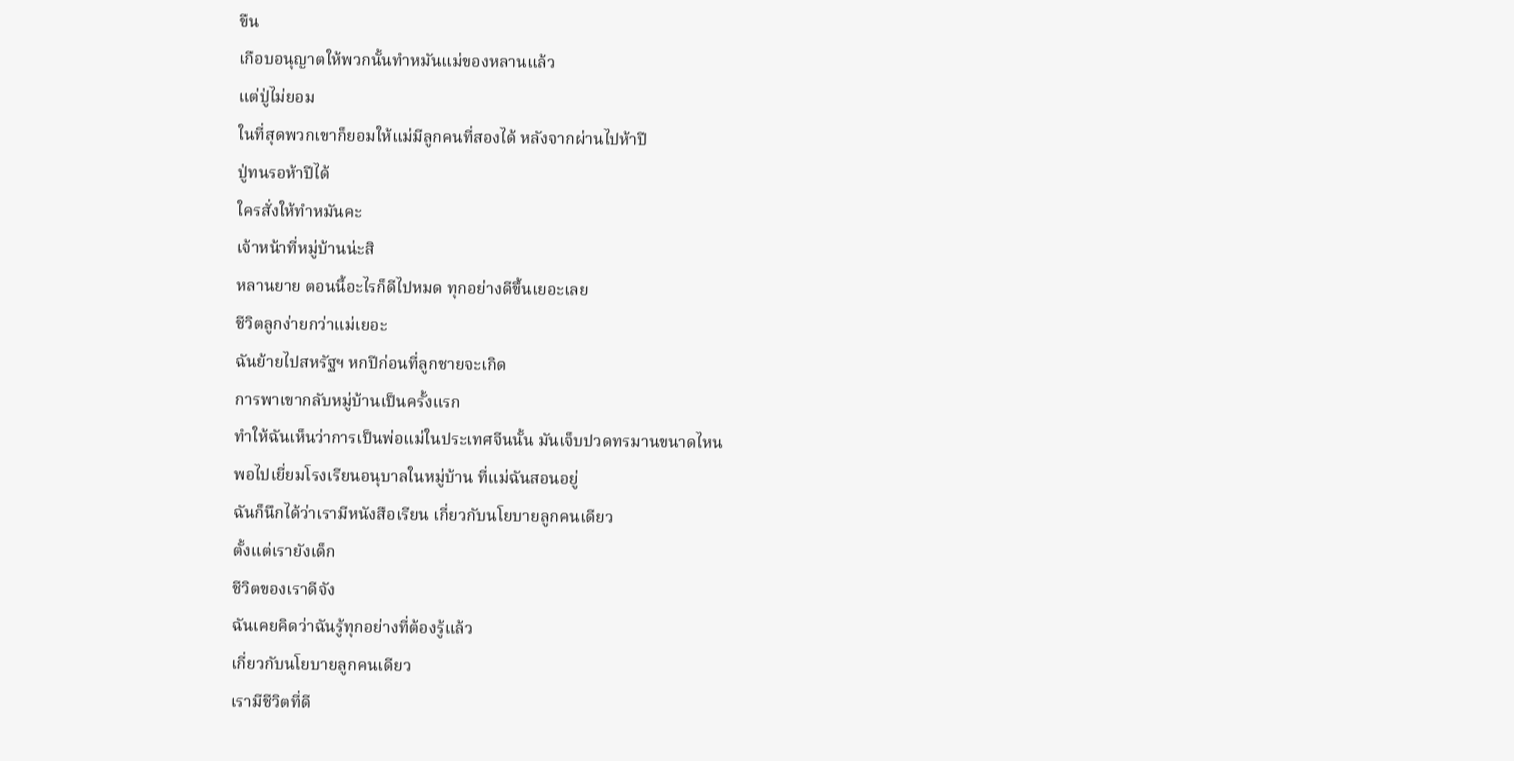ขืน
เกือบอนุญาตให้พวกนั้นทำหมันแม่ของหลานแล้ว
แต่ปู่ไม่ยอม
ในที่สุดพวกเขาก็ยอมให้แม่มีลูกคนที่สองได้ หลังจากผ่านไปห้าปี
ปู่ทนรอห้าปีได้
ใครสั่งให้ทำหมันคะ
เจ้าหน้าที่หมู่บ้านน่ะสิ
หลานยาย ตอนนี้อะไรก็ดีไปหมด ทุกอย่างดีขึ้นเยอะเลย
ชีวิตลูกง่ายกว่าแม่เยอะ
ฉันย้ายไปสหรัฐฯ หกปีก่อนที่ลูกชายจะเกิด
การพาเขากลับหมู่บ้านเป็นครั้งแรก
ทำให้ฉันเห็นว่าการเป็นพ่อแม่ในประเทศจีนนั้น มันเจ็บปวดทรมานขนาดไหน
พอไปเยี่ยมโรงเรียนอนุบาลในหมู่บ้าน ที่แม่ฉันสอนอยู่
ฉันก็นึกได้ว่าเรามีหนังสือเรียน เกี่ยวกับนโยบายลูกคนเดียว
ตั้งแต่เรายังเด็ก
ชีวิตของเราดีจัง
ฉันเคยคิดว่าฉันรู้ทุกอย่างที่ต้องรู้แล้ว
เกี่ยวกับนโยบายลูกคนเดียว
เรามีชีวิตที่ดี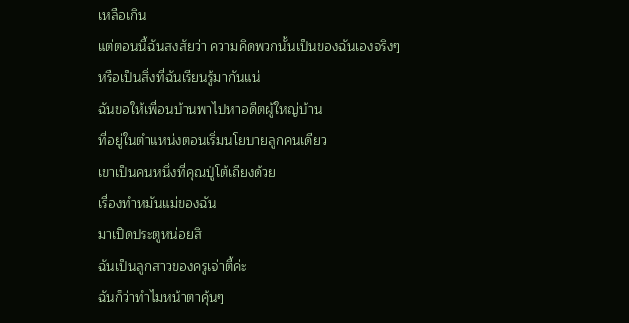เหลือเกิน
แต่ตอนนี้ฉันสงสัยว่า ความคิดพวกนั้นเป็นของฉันเองจริงๆ
หรือเป็นสิ่งที่ฉันเรียนรู้มากันแน่
ฉันขอให้เพื่อนบ้านพาไปหาอดีตผู้ใหญ่บ้าน
ที่อยู่ในตำแหน่งตอนเริ่มนโยบายลูกคนเดียว
เขาเป็นคนหนึ่งที่คุณปู่โต้เถียงด้วย
เรื่องทำหมันแม่ของฉัน
มาเปิดประตูหน่อยสิ
ฉันเป็นลูกสาวของครูเจ่าตี้ค่ะ
ฉันก็ว่าทำไมหน้าตาคุ้นๆ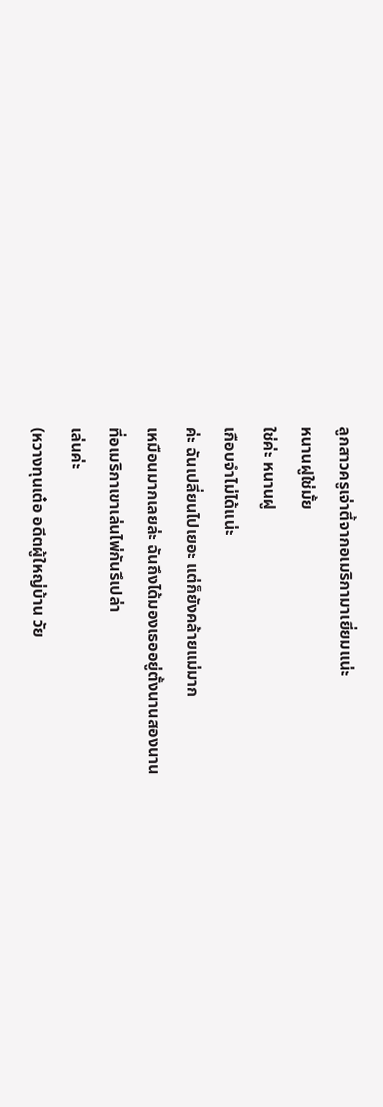ลูกสาวครูเจ่าตี้จากอเมริกามาเยี่ยมแน่ะ
หนานฝูใช่มั้ย
ใช่ค่ะ หนานฝู
เกือบจำไม่ได้แน่ะ
ค่ะ ฉันเปลี่ยนไปเยอะ แต่ก็ยังคล้ายแม่มาก
เหมือนมากเลยล่ะ ฉันถึงได้มองเธออยู่ตั้งนานสองนาน
ที่อเมริกาเขาเล่นไพ่กันรึเปล่า
เล่นค่ะ
(หวางทุนเต๋อ อดีตผู้ใหญ่บ้าน วัย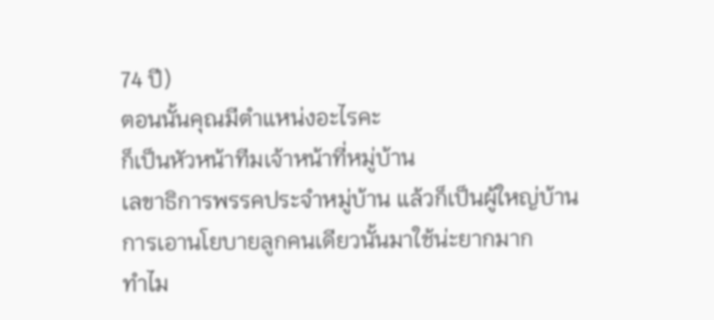74 ปี)
ตอนนั้นคุณมีตำแหน่งอะไรคะ
ก็เป็นหัวหน้าทีมเจ้าหน้าที่หมู่บ้าน
เลขาธิการพรรคประจำหมู่บ้าน แล้วก็เป็นผู้ใหญ่บ้าน
การเอานโยบายลูกคนเดียวนั้นมาใช้น่ะยากมาก
ทำไม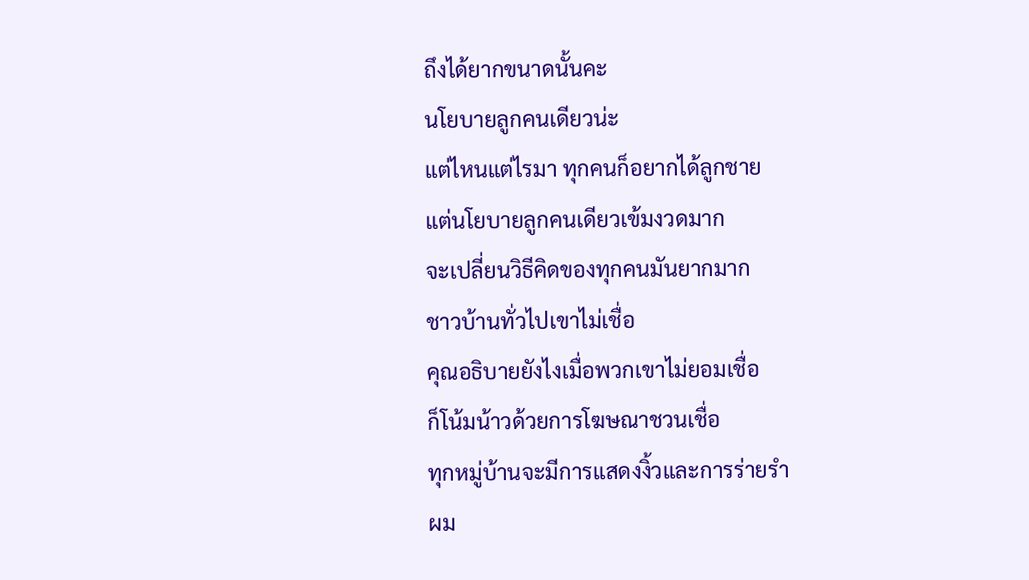ถึงได้ยากขนาดนั้นคะ
นโยบายลูกคนเดียวน่ะ
แต่ไหนแต่ไรมา ทุกคนก็อยากได้ลูกชาย
แต่นโยบายลูกคนเดียวเข้มงวดมาก
จะเปลี่ยนวิธีคิดของทุกคนมันยากมาก
ชาวบ้านทั่วไปเขาไม่เชื่อ
คุณอธิบายยังไงเมื่อพวกเขาไม่ยอมเชื่อ
ก็โน้มน้าวด้วยการโฆษณาชวนเชื่อ
ทุกหมู่บ้านจะมีการแสดงงิ้วและการร่ายรำ
ผม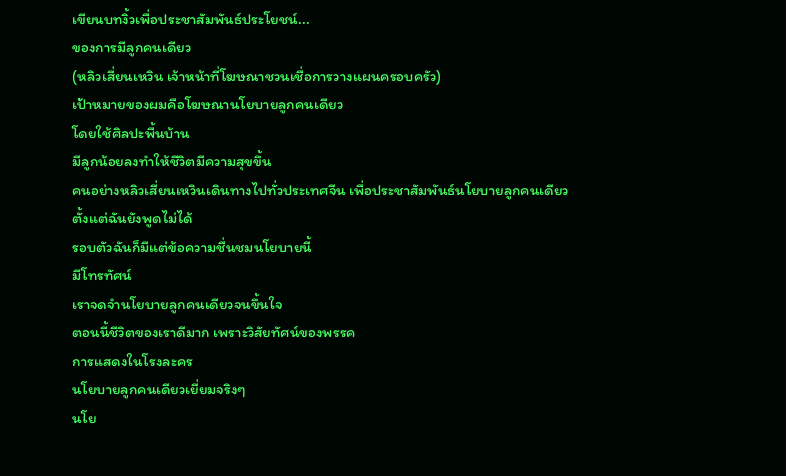เขียนบทงิ้วเพื่อประชาสัมพันธ์ประโยชน์...
ของการมีลูกคนเดียว
(หลิวเสี่ยนเหวิน เจ้าหน้าที่โฆษณาชวนเชื่อการวางแผนครอบครัว)
เป้าหมายของผมคือโฆษณานโยบายลูกคนเดียว
โดยใช้ศิลปะพื้นบ้าน
มีลูกน้อยลงทำให้ชีวิตมีความสุขขึ้น
คนอย่างหลิวเสี่ยนเหวินเดินทางไปทั่วประเทศจีน เพื่อประชาสัมพันธ์นโยบายลูกคนเดียว
ตั้งแต่ฉันยังพูดไม่ได้
รอบตัวฉันก็มีแต่ข้อความชื่นชมนโยบายนี้
มีโทรทัศน์
เราจดจำนโยบายลูกคนเดียวจนขึ้นใจ
ตอนนี้ชีวิตของเราดีมาก เพราะวิสัยทัศน์ของพรรค
การแสดงในโรงละคร
นโยบายลูกคนเดียวเยี่ยมจริงๆ
นโย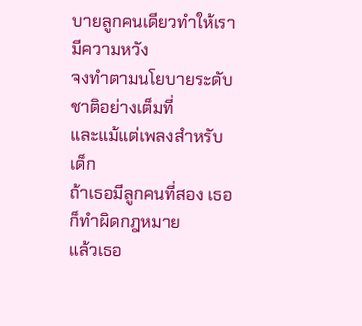บายลูกคนเดียวทำให้เรามีความหวัง
จงทำตามนโยบายระดับชาติอย่างเต็มที่
และแม้แต่เพลงสำหรับเด็ก
ถ้าเธอมีลูกคนที่สอง เธอก็ทำผิดกฎหมาย
แล้วเธอ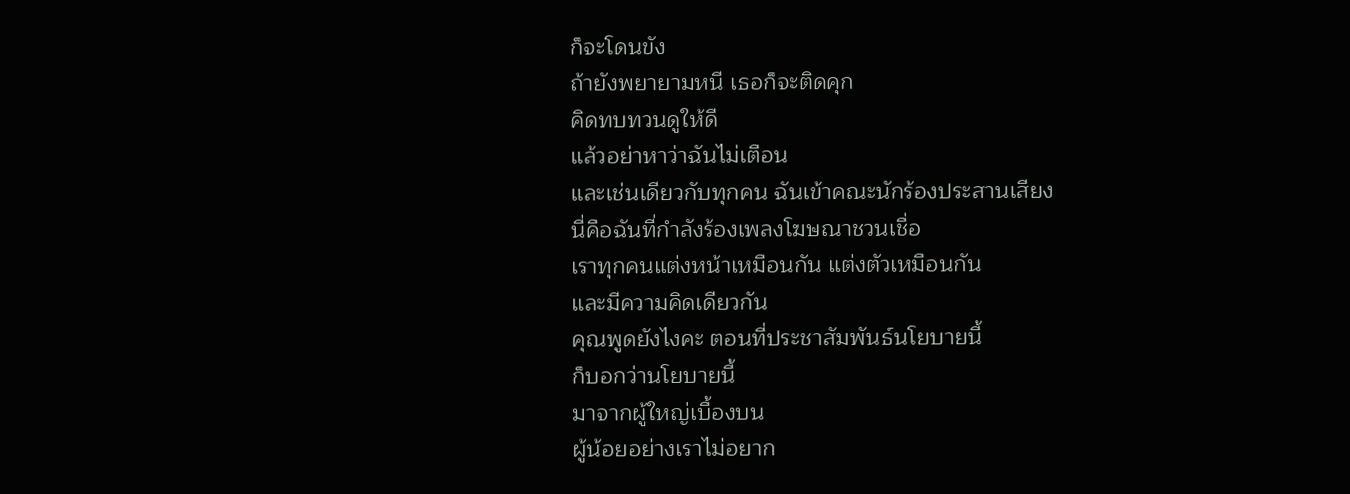ก็จะโดนขัง
ถ้ายังพยายามหนี เธอก็จะติดคุก
คิดทบทวนดูให้ดี
แล้วอย่าหาว่าฉันไม่เตือน
และเช่นเดียวกับทุกคน ฉันเข้าคณะนักร้องประสานเสียง
นี่คือฉันที่กำลังร้องเพลงโฆษณาชวนเชื่อ
เราทุกคนแต่งหน้าเหมือนกัน แต่งตัวเหมือนกัน
และมีความคิดเดียวกัน
คุณพูดยังไงคะ ตอนที่ประชาสัมพันธ์นโยบายนี้
ก็บอกว่านโยบายนี้
มาจากผู้ใหญ่เบื้องบน
ผู้น้อยอย่างเราไม่อยาก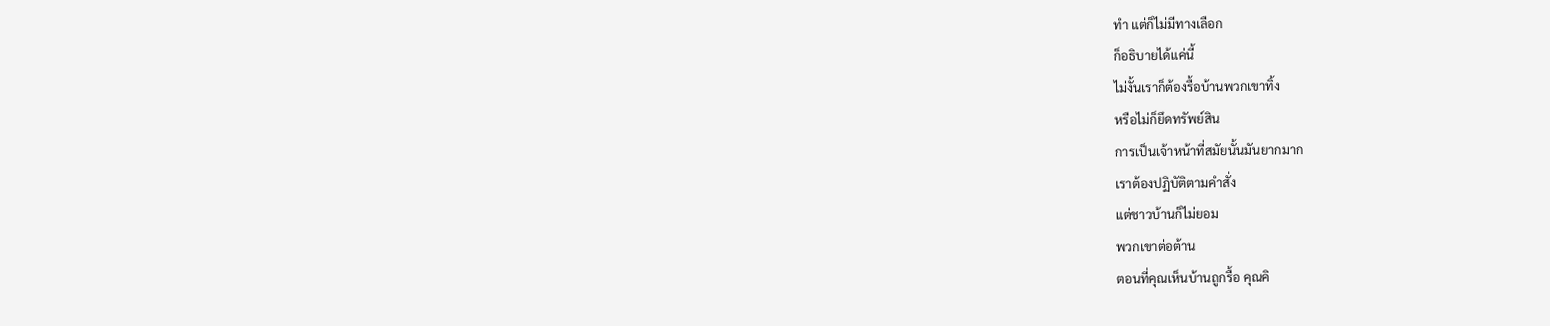ทำ แต่ก็ไม่มีทางเลือก
ก็อธิบายได้แค่นี้
ไม่งั้นเราก็ต้องรื้อบ้านพวกเขาทิ้ง
หรือไม่ก็ยึดทรัพย์สิน
การเป็นเจ้าหน้าที่สมัยนั้นมันยากมาก
เราต้องปฏิบัติตามคำสั่ง
แต่ชาวบ้านก็ไม่ยอม
พวกเขาต่อต้าน
ตอนที่คุณเห็นบ้านถูกรื้อ คุณคิ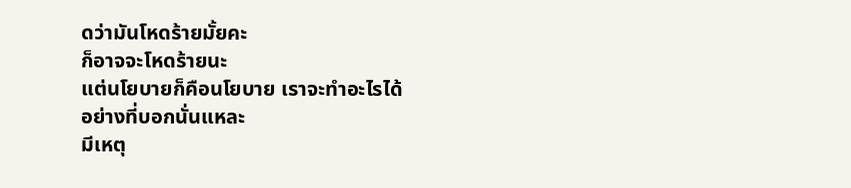ดว่ามันโหดร้ายมั้ยคะ
ก็อาจจะโหดร้ายนะ
แต่นโยบายก็คือนโยบาย เราจะทำอะไรได้
อย่างที่บอกนั่นแหละ
มีเหตุ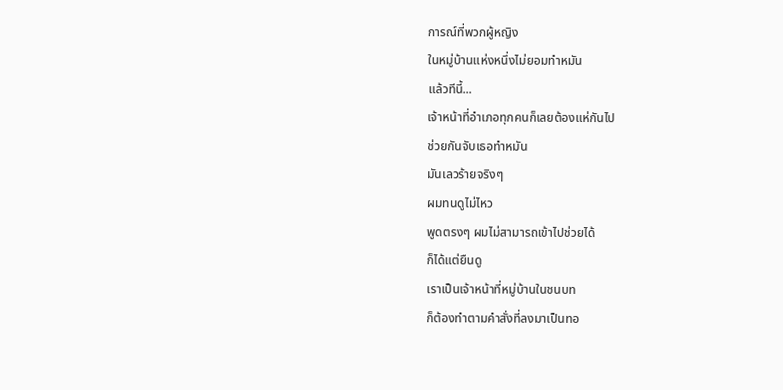การณ์ที่พวกผู้หญิง
ในหมู่บ้านแห่งหนึ่งไม่ยอมทำหมัน
แล้วทีนี้...
เจ้าหน้าที่อำเภอทุกคนก็เลยต้องแห่กันไป
ช่วยกันจับเธอทำหมัน
มันเลวร้ายจริงๆ
ผมทนดูไม่ไหว
พูดตรงๆ ผมไม่สามารถเข้าไปช่วยได้
ก็ได้แต่ยืนดู
เราเป็นเจ้าหน้าที่หมู่บ้านในชนบท
ก็ต้องทำตามคำสั่งที่ลงมาเป็นทอ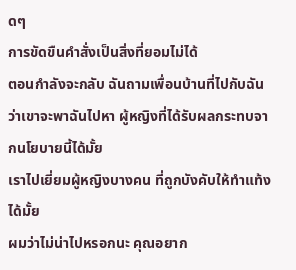ดๆ
การขัดขืนคำสั่งเป็นสิ่งที่ยอมไม่ได้
ตอนกำลังจะกลับ ฉันถามเพื่อนบ้านที่ไปกับฉัน
ว่าเขาจะพาฉันไปหา ผู้หญิงที่ได้รับผลกระทบจากนโยบายนี้ได้มั้ย
เราไปเยี่ยมผู้หญิงบางคน ที่ถูกบังคับให้ทำแท้งได้มั้ย
ผมว่าไม่น่าไปหรอกนะ คุณอยาก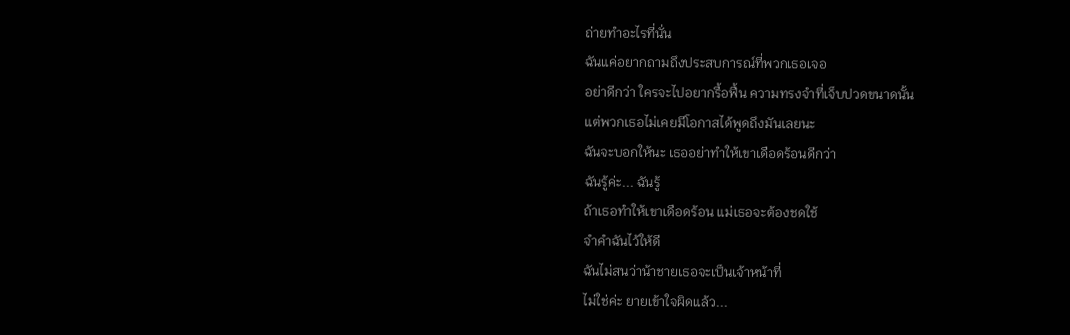ถ่ายทำอะไรที่นั่น
ฉันแค่อยากถามถึงประสบการณ์ที่พวกเธอเจอ
อย่าดีกว่า ใครจะไปอยากรื้อฟื้น ความทรงจำที่เจ็บปวดขนาดนั้น
แต่พวกเธอไม่เคยมีโอกาสได้พูดถึงมันเลยนะ
ฉันจะบอกให้นะ เธออย่าทำให้เขาเดือดร้อนดีกว่า
ฉันรู้ค่ะ... ฉันรู้
ถ้าเธอทำให้เขาเดือดร้อน แม่เธอจะต้องชดใช้
จำคำฉันไว้ให้ดี
ฉันไม่สนว่าน้าชายเธอจะเป็นเจ้าหน้าที่
ไม่ใช่ค่ะ ยายเข้าใจผิดแล้ว...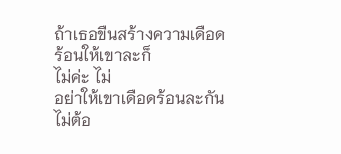ถ้าเธอขืนสร้างความเดือดร้อนให้เขาละก็
ไม่ค่ะ ไม่
อย่าให้เขาเดือดร้อนละกัน
ไม่ต้อ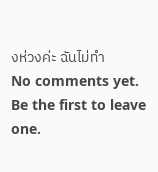งห่วงค่ะ ฉันไม่ทำ
No comments yet. Be the first to leave one.